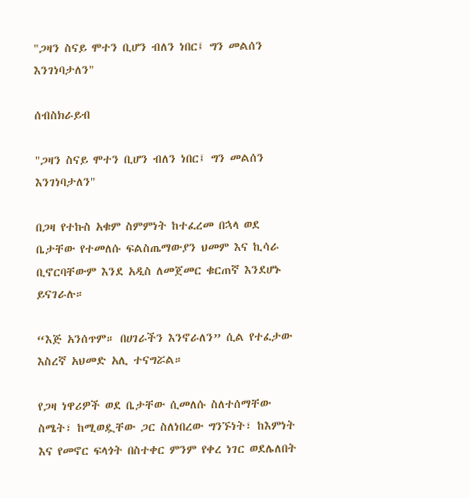"ጋዛን ስናይ ሞተን ቢሆን ብለን ነበር፤ ግን መልሰን እንገነባታለን"

ሰብስክራይብ

"ጋዛን ስናይ ሞተን ቢሆን ብለን ነበር፤ ግን መልሰን እንገነባታለን"

በጋዛ የተኩስ አቁም ስምምነት ከተፈረመ በኋላ ወደ ቤታቸው የተመለሱ ፍልስጤማውያን ህመም እና ኪሳራ ቢኖርባቸውም እንደ አዲስ ለመጀመር ቁርጠኛ እንደሆኑ ይናገራሉ።

“እጅ አንሰጥም። በሀገራችን እንኖራለን” ሲል የተፈታው እስረኛ አህመድ አሊ ተናግሯል።

የጋዛ ነዋሪዎች ወደ ቤታቸው ሲመለሱ ስለተሰማቸው ስሜት፣ ከሚወዷቸው ጋር ስለነበረው ግንኙነት፣ ከእምነት እና የመኖር ፍላጎት በስተቀር ምንም የቀረ ነገር ወደሌለበት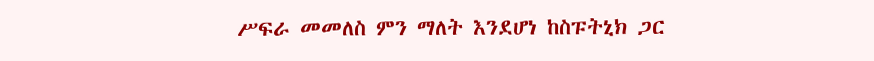ሥፍራ መመለስ ምን ማለት እንደሆነ ከስፑትኒክ ጋር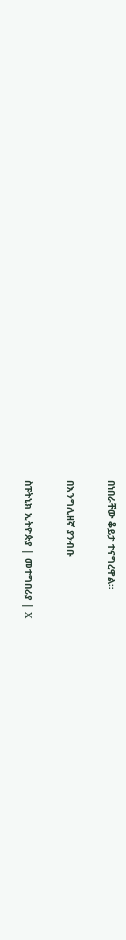በነበራቸው ቆይታ ተናግረዋል።

በእንግሊዘኛ ያንብቡ

ስፑትኒክ ኢትዮጵያ | መተግበሪያ | X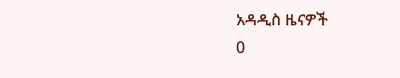አዳዲስ ዜናዎች
0